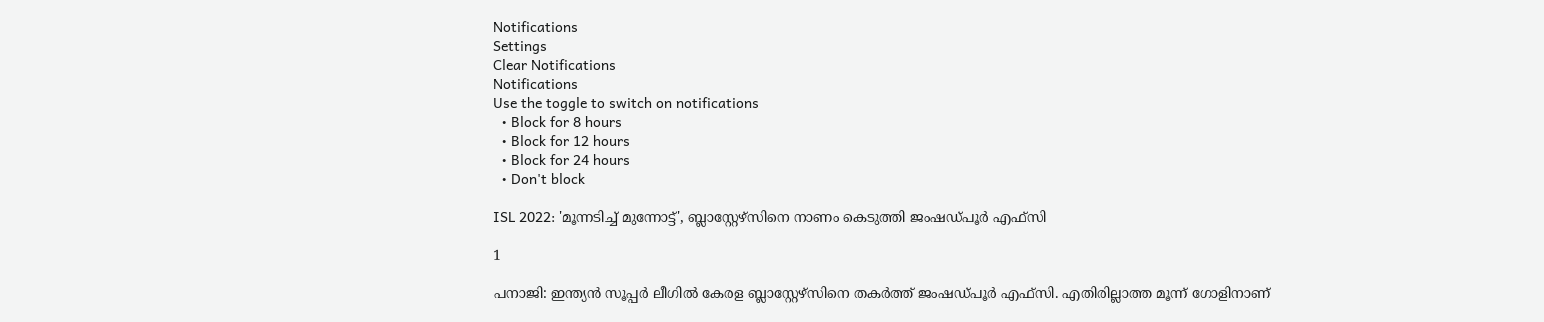Notifications
Settings
Clear Notifications
Notifications
Use the toggle to switch on notifications
  • Block for 8 hours
  • Block for 12 hours
  • Block for 24 hours
  • Don't block

ISL 2022: 'മൂന്നടിച്ച് മുന്നോട്ട്', ബ്ലാസ്റ്റേഴ്‌സിനെ നാണം കെടുത്തി ജംഷഡ്പൂര്‍ എഫ്‌സി

1

പനാജി: ഇന്ത്യന്‍ സൂപ്പര്‍ ലീഗില്‍ കേരള ബ്ലാസ്റ്റേഴ്‌സിനെ തകര്‍ത്ത് ജംഷഡ്പൂര്‍ എഫ്‌സി. എതിരില്ലാത്ത മൂന്ന് ഗോളിനാണ്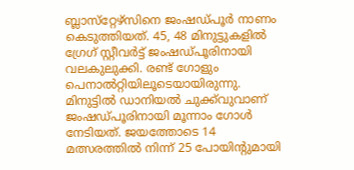ബ്ലാസ്‌റ്റേഴ്‌സിനെ ജംഷഡ്പൂര്‍ നാണം കെടുത്തിയത്. 45, 48 മിനുട്ടുകളില്‍ ഗ്രേഗ് സ്റ്റീവര്‍ട്ട് ജംഷഡ്പൂരിനായി വലകുലുക്കി. രണ്ട് ഗോളും പെനാല്‍റ്റിയിലൂടെയായിരുന്നു. മിനുട്ടില്‍ ഡാനിയല്‍ ചുക്ക്‌വുവാണ് ജംഷഡ്പൂരിനായി മൂന്നാം ഗോള്‍ നേടിയത്. ജയത്തോടെ 14 മത്സരത്തില്‍ നിന്ന് 25 പോയിന്റുമായി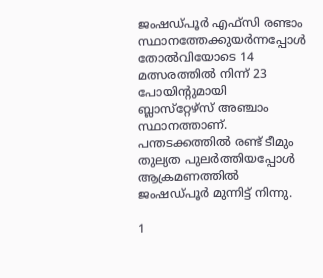ജംഷഡ്പൂര്‍ എഫ്‌സി രണ്ടാം സ്ഥാനത്തേക്കുയര്‍ന്നപ്പോള്‍ തോല്‍വിയോടെ 14 മത്സരത്തില്‍ നിന്ന് 23 പോയിന്റുമായി ബ്ലാസ്‌റ്റേഴ്‌സ് അഞ്ചാം സ്ഥാനത്താണ്. പന്തടക്കത്തില്‍ രണ്ട് ടീമും തുല്യത പുലര്‍ത്തിയപ്പോള്‍ ആക്രമണത്തില്‍ ജംഷഡ്പൂര്‍ മുന്നിട്ട് നിന്നു.

1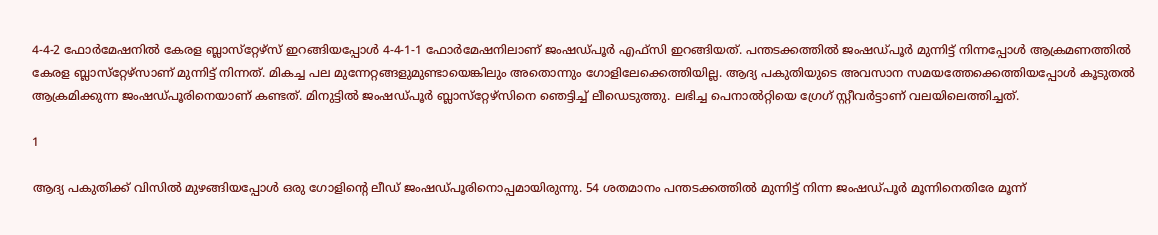4-4-2 ഫോര്‍മേഷനില്‍ കേരള ബ്ലാസ്‌റ്റേഴ്‌സ് ഇറങ്ങിയപ്പോള്‍ 4-4-1-1 ഫോര്‍മേഷനിലാണ് ജംഷഡ്പൂര്‍ എഫ്‌സി ഇറങ്ങിയത്. പന്തടക്കത്തില്‍ ജംഷഡ്പൂര്‍ മുന്നിട്ട് നിന്നപ്പോള്‍ ആക്രമണത്തില്‍ കേരള ബ്ലാസ്‌റ്റേഴ്‌സാണ് മുന്നിട്ട് നിന്നത്. മികച്ച പല മുന്നേറ്റങ്ങളുമുണ്ടായെങ്കിലും അതൊന്നും ഗോളിലേക്കെത്തിയില്ല. ആദ്യ പകുതിയുടെ അവസാന സമയത്തേക്കെത്തിയപ്പോള്‍ കൂടുതല്‍ ആക്രമിക്കുന്ന ജംഷഡ്പൂരിനെയാണ് കണ്ടത്. മിനുട്ടില്‍ ജംഷഡ്പൂര്‍ ബ്ലാസ്‌റ്റേഴ്‌സിനെ ഞെട്ടിച്ച് ലീഡെടുത്തു. ലഭിച്ച പെനാല്‍റ്റിയെ ഗ്രേഗ് സ്റ്റീവര്‍ട്ടാണ് വലയിലെത്തിച്ചത്.

1

ആദ്യ പകുതിക്ക് വിസില്‍ മുഴങ്ങിയപ്പോള്‍ ഒരു ഗോളിന്റെ ലീഡ് ജംഷഡ്പൂരിനൊപ്പമായിരുന്നു. 54 ശതമാനം പന്തടക്കത്തില്‍ മുന്നിട്ട് നിന്ന ജംഷഡ്പൂര്‍ മൂന്നിനെതിരേ മൂന്ന്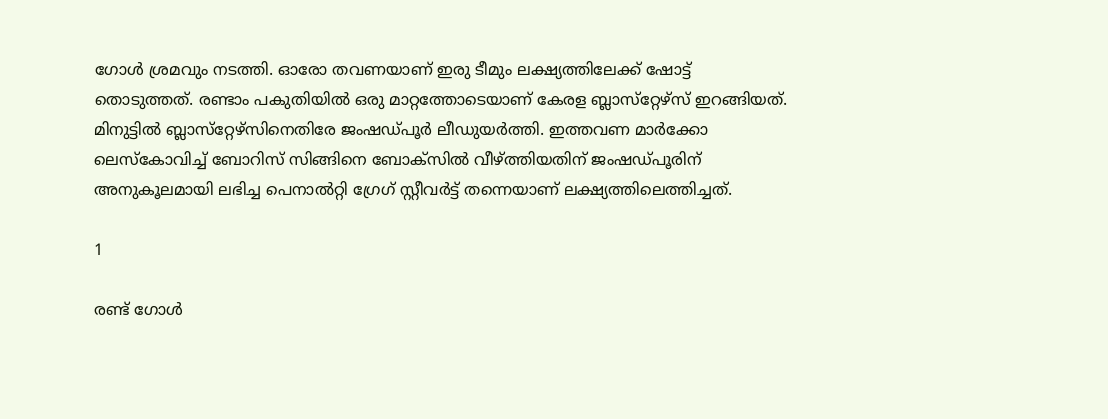ഗോള്‍ ശ്രമവും നടത്തി. ഓരോ തവണയാണ് ഇരു ടീമും ലക്ഷ്യത്തിലേക്ക് ഷോട്ട് തൊടുത്തത്. രണ്ടാം പകുതിയില്‍ ഒരു മാറ്റത്തോടെയാണ് കേരള ബ്ലാസ്‌റ്റേഴ്‌സ് ഇറങ്ങിയത്. മിനുട്ടില്‍ ബ്ലാസ്‌റ്റേഴ്‌സിനെതിരേ ജംഷഡ്പൂര്‍ ലീഡുയര്‍ത്തി. ഇത്തവണ മാര്‍ക്കോ ലെസ്‌കോവിച്ച് ബോറിസ് സിങ്ങിനെ ബോക്‌സില്‍ വീഴ്ത്തിയതിന് ജംഷഡ്പൂരിന് അനുകൂലമായി ലഭിച്ച പെനാല്‍റ്റി ഗ്രേഗ് സ്റ്റീവര്‍ട്ട് തന്നെയാണ് ലക്ഷ്യത്തിലെത്തിച്ചത്.

1

രണ്ട് ഗോള്‍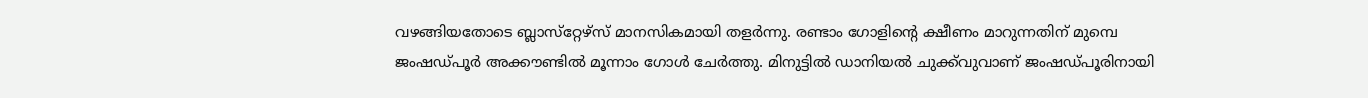വഴങ്ങിയതോടെ ബ്ലാസ്‌റ്റേഴ്‌സ് മാനസികമായി തളര്‍ന്നു. രണ്ടാം ഗോളിന്റെ ക്ഷീണം മാറുന്നതിന് മുമ്പെ ജംഷഡ്പൂര്‍ അക്കൗണ്ടില്‍ മൂന്നാം ഗോള്‍ ചേര്‍ത്തു. മിനുട്ടില്‍ ഡാനിയല്‍ ചുക്ക്‌വുവാണ് ജംഷഡ്പൂരിനായി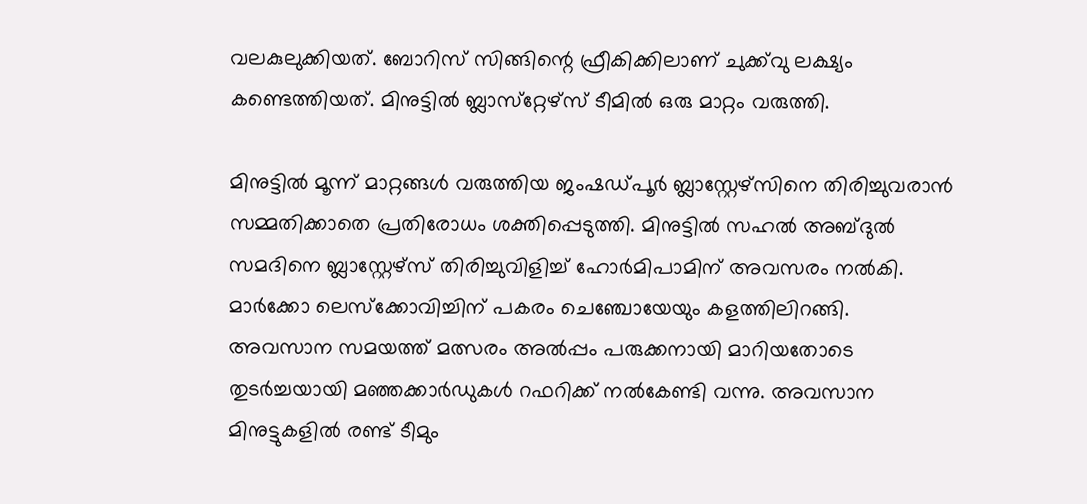വലകുലുക്കിയത്. ബോറിസ് സിങ്ങിന്റെ ഫ്രീകിക്കിലാണ് ചുക്ക്‌വു ലക്ഷ്യം കണ്ടെത്തിയത്. മിനുട്ടില്‍ ബ്ലാസ്‌റ്റേഴ്‌സ് ടീമില്‍ ഒരു മാറ്റം വരുത്തി.

മിനുട്ടില്‍ മൂന്ന് മാറ്റങ്ങള്‍ വരുത്തിയ ജംഷഡ്പൂര്‍ ബ്ലാസ്റ്റേഴ്‌സിനെ തിരിച്ചുവരാന്‍ സമ്മതിക്കാതെ പ്രതിരോധം ശക്തിപ്പെടുത്തി. മിനുട്ടില്‍ സഹല്‍ അബ്ദുല്‍ സമദിനെ ബ്ലാസ്റ്റേഴ്‌സ് തിരിച്ചുവിളിച്ച് ഹോര്‍മിപാമിന് അവസരം നല്‍കി. മാര്‍ക്കോ ലെസ്‌ക്കോവിച്ചിന് പകരം ചെഞ്ചോയേയും കളത്തിലിറങ്ങി. അവസാന സമയത്ത് മത്സരം അല്‍പ്പം പരുക്കനായി മാറിയതോടെ തുടര്‍ച്ചയായി മഞ്ഞക്കാര്‍ഡുകള്‍ റഫറിക്ക് നല്‍കേണ്ടി വന്നു. അവസാന മിനുട്ടുകളില്‍ രണ്ട് ടീമും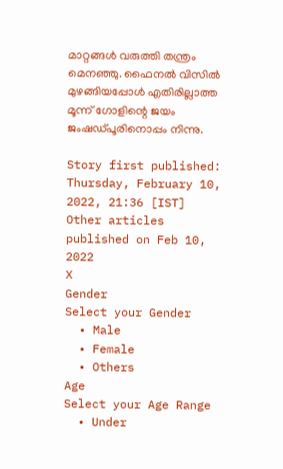മാറ്റങ്ങള്‍ വരുത്തി തന്ത്രം മെനഞ്ഞു. ഫൈനല്‍ വിസില്‍ മുഴങ്ങിയപ്പോള്‍ എതിരില്ലാത്ത മൂന്ന് ഗോളിന്റെ ജയം ജംഷഡ്പൂരിനൊപ്പം നിന്നു.

Story first published: Thursday, February 10, 2022, 21:36 [IST]
Other articles published on Feb 10, 2022
X
Gender
Select your Gender
  • Male
  • Female
  • Others
Age
Select your Age Range
  • Under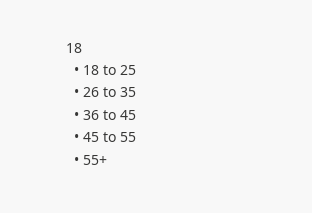18
  • 18 to 25
  • 26 to 35
  • 36 to 45
  • 45 to 55
  • 55+